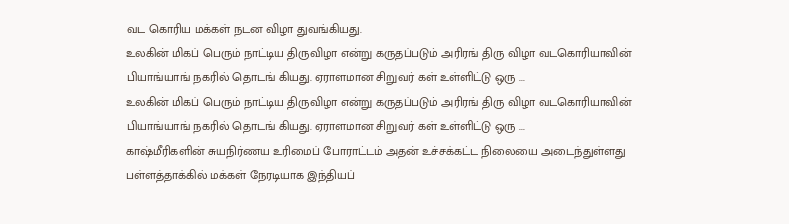வட கொரிய மக்கள் நடன விழா துவங்கியது.
உலகின் மிகப் பெரும் நாட்டிய திருவிழா என்று கருதப்படும் அரிரங் திரு விழா வடகொரியாவின் பியாங்யாங் நகரில் தொடங் கியது. ஏராளமான சிறுவர் கள் உள்ளிட்டு ஒரு ...
உலகின் மிகப் பெரும் நாட்டிய திருவிழா என்று கருதப்படும் அரிரங் திரு விழா வடகொரியாவின் பியாங்யாங் நகரில் தொடங் கியது. ஏராளமான சிறுவர் கள் உள்ளிட்டு ஒரு ...
காஷ்மீரிகளின் சுயநிர்ணய உரிமைப் போராட்டம் அதன் உச்சக்கட்ட நிலையை அடைந்துள்ளது பள்ளத்தாக்கில் மக்கள் நேரடியாக இந்தியப்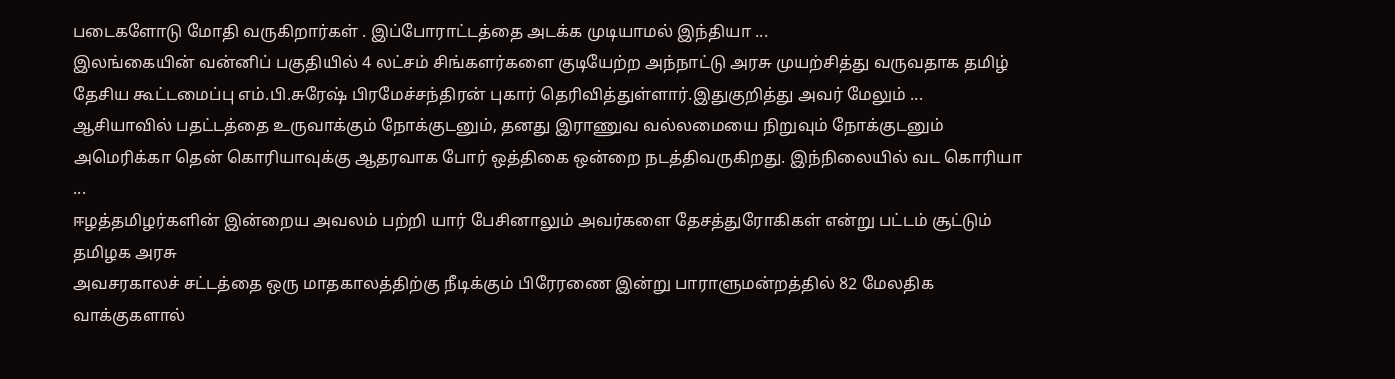படைகளோடு மோதி வருகிறார்கள் . இப்போராட்டத்தை அடக்க முடியாமல் இந்தியா ...
இலங்கையின் வன்னிப் பகுதியில் 4 லட்சம் சிங்களர்களை குடியேற்ற அந்நாட்டு அரசு முயற்சித்து வருவதாக தமிழ் தேசிய கூட்டமைப்பு எம்.பி.சுரேஷ் பிரமேச்சந்திரன் புகார் தெரிவித்துள்ளார்.இதுகுறித்து அவர் மேலும் ...
ஆசியாவில் பதட்டத்தை உருவாக்கும் நோக்குடனும், தனது இராணுவ வல்லமையை நிறுவும் நோக்குடனும் அமெரிக்கா தென் கொரியாவுக்கு ஆதரவாக போர் ஒத்திகை ஒன்றை நடத்திவருகிறது. இந்நிலையில் வட கொரியா ...
ஈழத்தமிழர்களின் இன்றைய அவலம் பற்றி யார் பேசினாலும் அவர்களை தேசத்துரோகிகள் என்று பட்டம் சூட்டும் தமிழக அரசு
அவசரகாலச் சட்டத்தை ஒரு மாதகாலத்திற்கு நீடிக்கும் பிரேரணை இன்று பாராளுமன்றத்தில் 82 மேலதிக வாக்குகளால்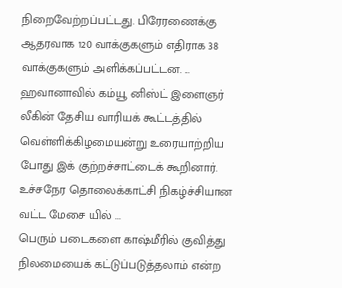நிறைவேற்றப்பட்டது. பிரேரணைக்கு ஆதரவாக 120 வாக்குகளும் எதிராக 38 வாக்குகளும் அளிக்கப்பட்டன. ...
ஹவானாவில் கம்யூ னிஸ்ட் இளைஞர் லீகின் தேசிய வாரியக் கூட்டத்தில் வெள்ளிக்கிழமையன்று உரையாற்றிய போது இக் குற்றச்சாட்டைக் கூறினார். உச்சநேர தொலைக்காட்சி நிகழ்ச்சியான வட்ட மேசை யில் ...
பெரும் படைகளை காஷ்மீரில் குவித்து நிலமையைக் கட்டுப்படுத்தலாம் என்ற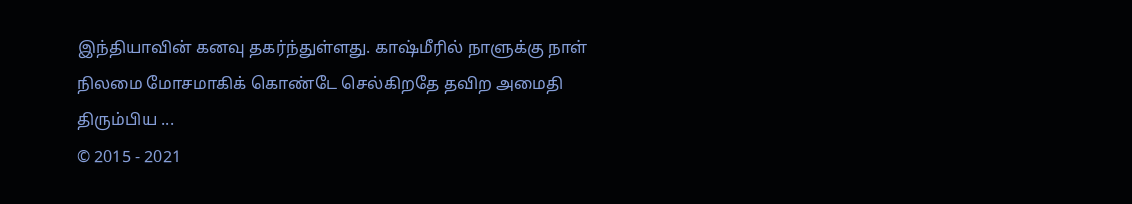இந்தியாவின் கனவு தகர்ந்துள்ளது. காஷ்மீரில் நாளுக்கு நாள் நிலமை மோசமாகிக் கொண்டே செல்கிறதே தவிற அமைதி திரும்பிய ...
© 2015 - 2021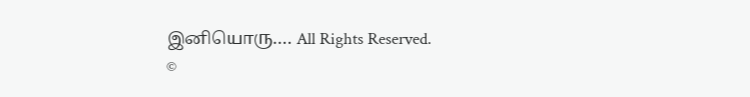இனியொரு…. All Rights Reserved.
©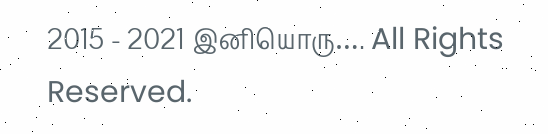2015 - 2021 இனியொரு…. All Rights Reserved.